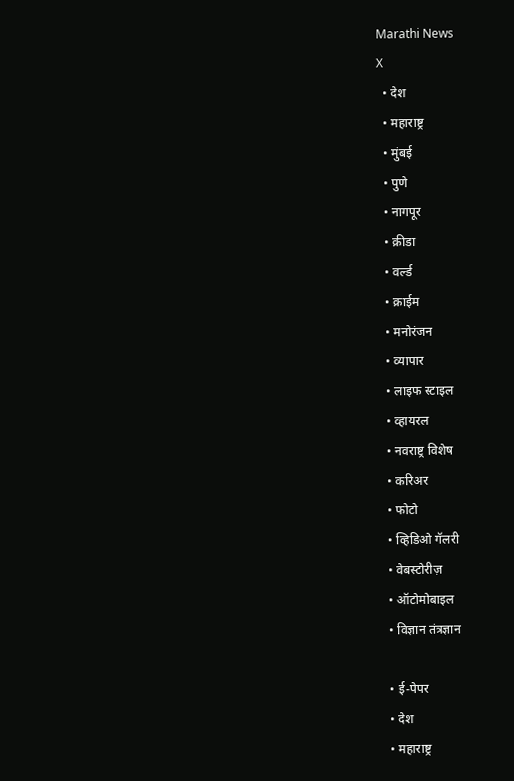Marathi News
X
  • देश
  • महाराष्ट्र
  • मुंबई
  • पुणे
  • नागपूर
  • क्रीडा
  • वर्ल्ड
  • क्राईम
  • मनोरंजन
  • व्यापार
  • लाइफ स्टाइल
  • व्हायरल
  • नवराष्ट्र विशेष
  • करिअर
  • फोटो
  • व्हिडिओ गॅलरी
  • वेबस्टोरीज़
  • ऑटोमोबाइल
  • विज्ञान तंत्रज्ञान

  • ई-पेपर
  • देश
  • महाराष्ट्र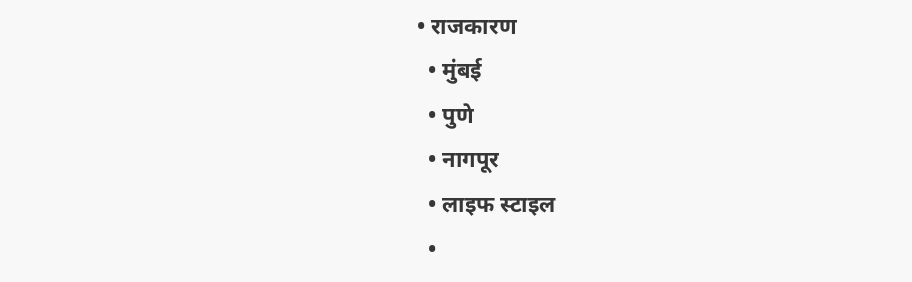• राजकारण
  • मुंबई
  • पुणे
  • नागपूर
  • लाइफ स्टाइल
  •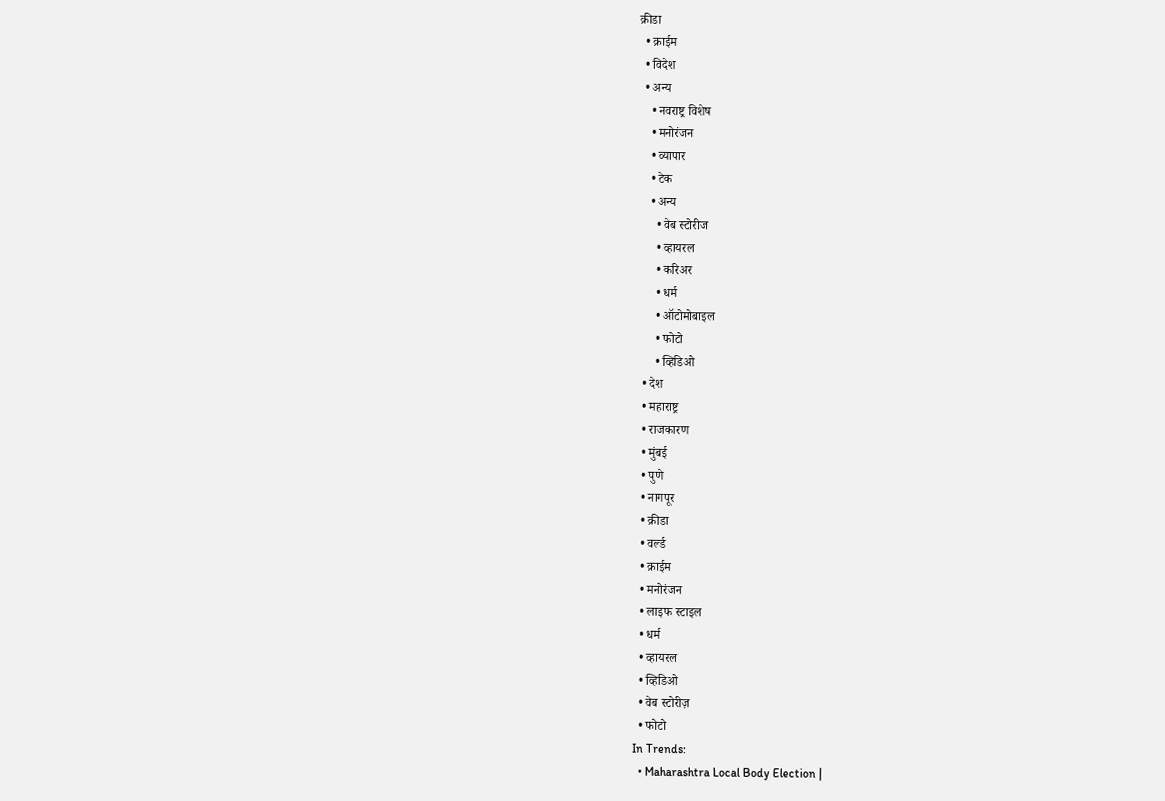क्रीडा
  • क्राईम
  • विदेश
  • अन्य
    • नवराष्ट्र विशेष
    • मनोरंजन
    • व्यापार
    • टेक
    • अन्य
      • वेब स्टोरीज
      • व्हायरल
      • करिअर
      • धर्म
      • ऑटोमोबाइल
      • फोटो
      • व्हिडिओ
  • देश
  • महाराष्ट्र
  • राजकारण
  • मुंबई
  • पुणे
  • नागपूर
  • क्रीडा
  • वर्ल्ड
  • क्राईम
  • मनोरंजन
  • लाइफ स्टाइल
  • धर्म
  • व्हायरल
  • व्हिडिओ
  • वेब स्टोरीज़
  • फोटो
In Trends:
  • Maharashtra Local Body Election |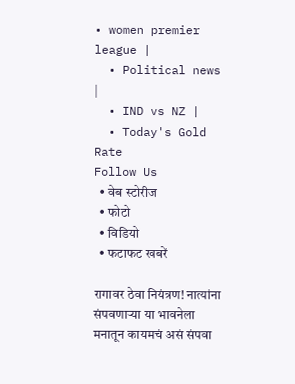• women premier league |
  • Political news |
  • IND vs NZ |
  • Today's Gold Rate
Follow Us
  • वेब स्टोरीज
  • फोटो
  • विडियो
  • फटाफट खबरें

रागावर ठेवा नियंत्रण! नात्यांना संपवणाऱ्या या भावनेला मनातून कायमचं असं संपवा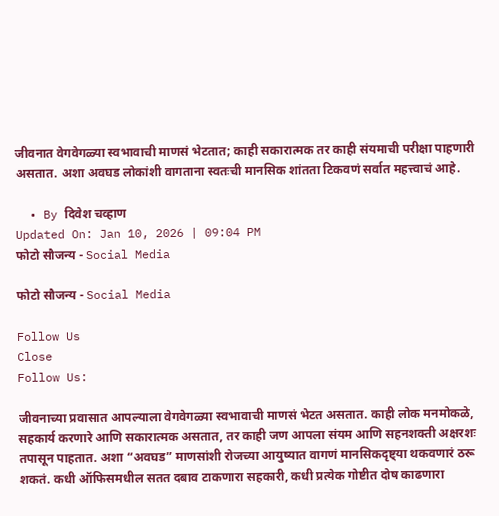जीवनात वेगवेगळ्या स्वभावाची माणसं भेटतात; काही सकारात्मक तर काही संयमाची परीक्षा पाहणारी असतात. अशा अवघड लोकांशी वागताना स्वतःची मानसिक शांतता टिकवणं सर्वात महत्त्वाचं आहे.

  • By दिवेश चव्हाण
Updated On: Jan 10, 2026 | 09:04 PM
फोटो सौजन्य - Social Media

फोटो सौजन्य - Social Media

Follow Us
Close
Follow Us:

जीवनाच्या प्रवासात आपल्याला वेगवेगळ्या स्वभावाची माणसं भेटत असतात. काही लोक मनमोकळे, सहकार्य करणारे आणि सकारात्मक असतात, तर काही जण आपला संयम आणि सहनशक्ती अक्षरशः तपासून पाहतात. अशा “अवघड” माणसांशी रोजच्या आयुष्यात वागणं मानसिकदृष्ट्या थकवणारं ठरू शकतं. कधी ऑफिसमधील सतत दबाव टाकणारा सहकारी, कधी प्रत्येक गोष्टीत दोष काढणारा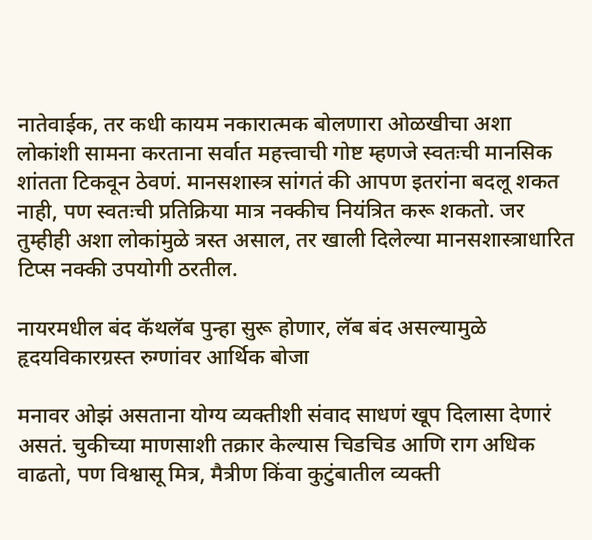नातेवाईक, तर कधी कायम नकारात्मक बोलणारा ओळखीचा अशा लोकांशी सामना करताना सर्वात महत्त्वाची गोष्ट म्हणजे स्वतःची मानसिक शांतता टिकवून ठेवणं. मानसशास्त्र सांगतं की आपण इतरांना बदलू शकत नाही, पण स्वतःची प्रतिक्रिया मात्र नक्कीच नियंत्रित करू शकतो. जर तुम्हीही अशा लोकांमुळे त्रस्त असाल, तर खाली दिलेल्या मानसशास्त्राधारित टिप्स नक्की उपयोगी ठरतील.

नायरमधील बंद कॅथलॅब पुन्हा सुरू होणार, लॅब बंद असल्यामुळे हृदयविकारग्रस्त रुग्णांवर आर्थिक बोजा

मनावर ओझं असताना योग्य व्यक्तीशी संवाद साधणं खूप दिलासा देणारं असतं. चुकीच्या माणसाशी तक्रार केल्यास चिडचिड आणि राग अधिक वाढतो, पण विश्वासू मित्र, मैत्रीण किंवा कुटुंबातील व्यक्ती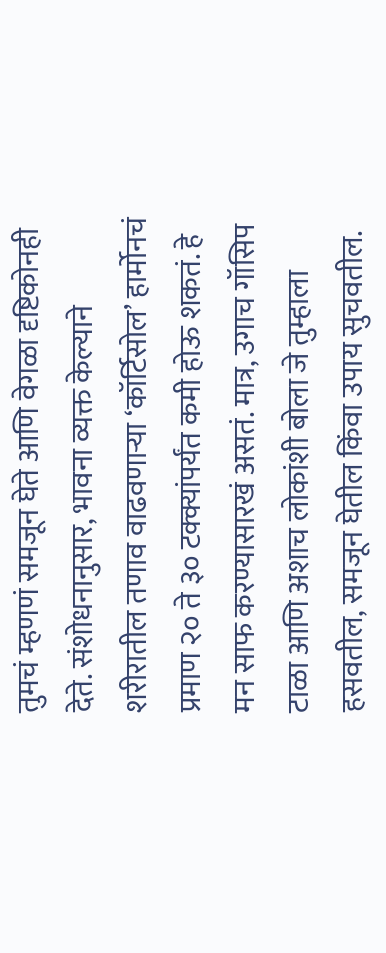तुमचं म्हणणं समजून घेते आणि वेगळा दृष्टिकोनही देते. संशोधनानुसार, भावना व्यक्त केल्याने शरीरातील तणाव वाढवणाऱ्या ‘कॉर्टिसोल’ हार्मोनचं प्रमाण २० ते ३० टक्क्यांपर्यंत कमी होऊ शकतं. हे मन साफ करण्यासारखं असतं. मात्र, उगाच गॉसिप टाळा आणि अशाच लोकांशी बोला जे तुम्हाला हसवतील, समजून घेतील किंवा उपाय सुचवतील.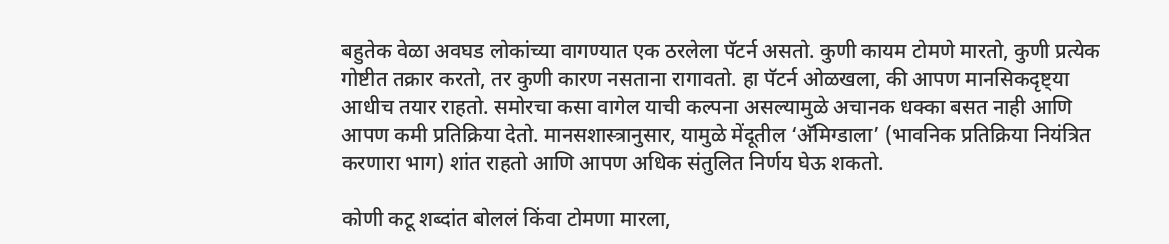बहुतेक वेळा अवघड लोकांच्या वागण्यात एक ठरलेला पॅटर्न असतो. कुणी कायम टोमणे मारतो, कुणी प्रत्येक गोष्टीत तक्रार करतो, तर कुणी कारण नसताना रागावतो. हा पॅटर्न ओळखला, की आपण मानसिकदृष्ट्या आधीच तयार राहतो. समोरचा कसा वागेल याची कल्पना असल्यामुळे अचानक धक्का बसत नाही आणि आपण कमी प्रतिक्रिया देतो. मानसशास्त्रानुसार, यामुळे मेंदूतील ‘अ‍ॅमिग्डाला’ (भावनिक प्रतिक्रिया नियंत्रित करणारा भाग) शांत राहतो आणि आपण अधिक संतुलित निर्णय घेऊ शकतो.

कोणी कटू शब्दांत बोललं किंवा टोमणा मारला,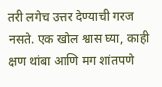तरी लगेच उत्तर देण्याची गरज नसते. एक खोल श्वास घ्या, काही क्षण थांबा आणि मग शांतपणे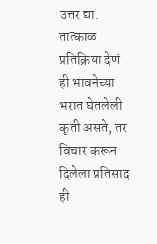उत्तर द्या. तात्काळ प्रतिक्रिया देणं ही भावनेच्या भरात घेतलेली कृती असते, तर विचार करून दिलेला प्रतिसाद ही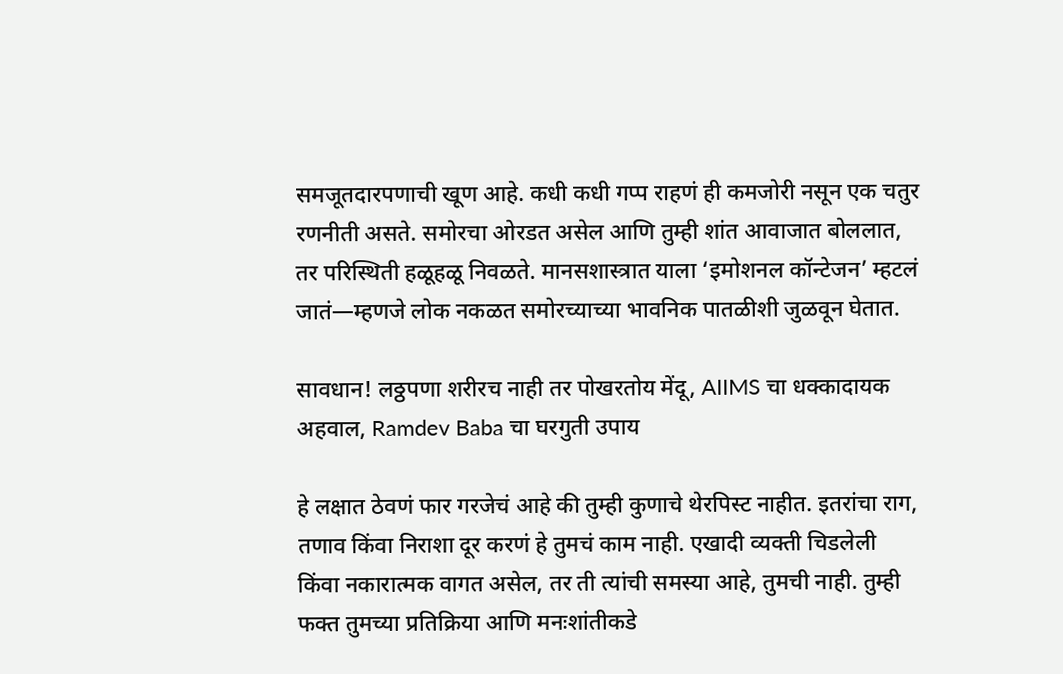समजूतदारपणाची खूण आहे. कधी कधी गप्प राहणं ही कमजोरी नसून एक चतुर रणनीती असते. समोरचा ओरडत असेल आणि तुम्ही शांत आवाजात बोललात, तर परिस्थिती हळूहळू निवळते. मानसशास्त्रात याला ‘इमोशनल कॉन्टेजन’ म्हटलं जातं—म्हणजे लोक नकळत समोरच्याच्या भावनिक पातळीशी जुळवून घेतात.

सावधान! लठ्ठपणा शरीरच नाही तर पोखरतोय मेंदू, AIIMS चा धक्कादायक अहवाल, Ramdev Baba चा घरगुती उपाय

हे लक्षात ठेवणं फार गरजेचं आहे की तुम्ही कुणाचे थेरपिस्ट नाहीत. इतरांचा राग, तणाव किंवा निराशा दूर करणं हे तुमचं काम नाही. एखादी व्यक्ती चिडलेली किंवा नकारात्मक वागत असेल, तर ती त्यांची समस्या आहे, तुमची नाही. तुम्ही फक्त तुमच्या प्रतिक्रिया आणि मनःशांतीकडे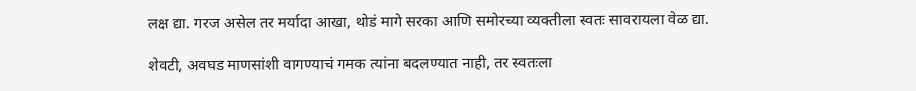लक्ष द्या. गरज असेल तर मर्यादा आखा, थोडं मागे सरका आणि समोरच्या व्यक्तीला स्वतः सावरायला वेळ द्या.

शेवटी, अवघड माणसांशी वागण्याचं गमक त्यांना बदलण्यात नाही, तर स्वतःला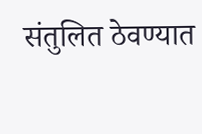संतुलित ठेवण्यात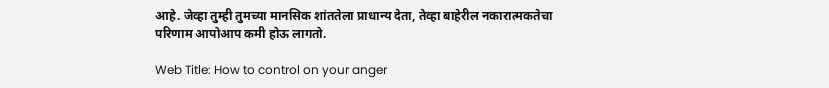आहे. जेव्हा तुम्ही तुमच्या मानसिक शांततेला प्राधान्य देता, तेव्हा बाहेरील नकारात्मकतेचा परिणाम आपोआप कमी होऊ लागतो.

Web Title: How to control on your anger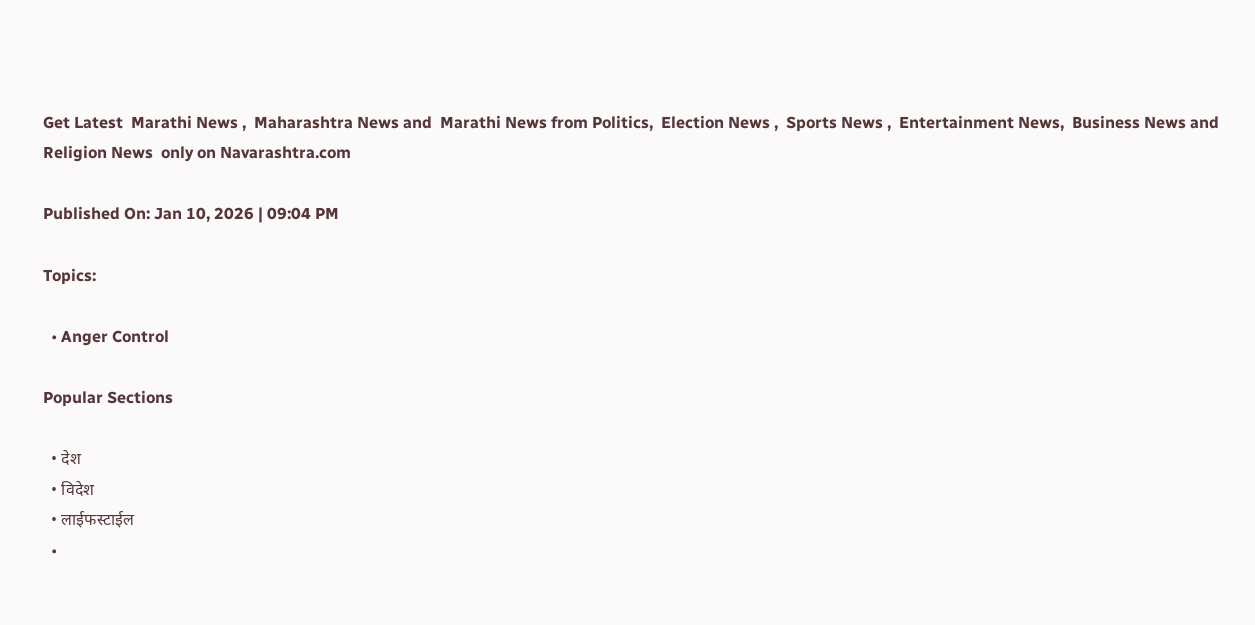Get Latest  Marathi News ,  Maharashtra News and  Marathi News from Politics,  Election News ,  Sports News ,  Entertainment News,  Business News and   Religion News  only on Navarashtra.com

Published On: Jan 10, 2026 | 09:04 PM

Topics:

  • Anger Control

Popular Sections

  • देश
  • विदेश
  • लाईफस्टाईल
  •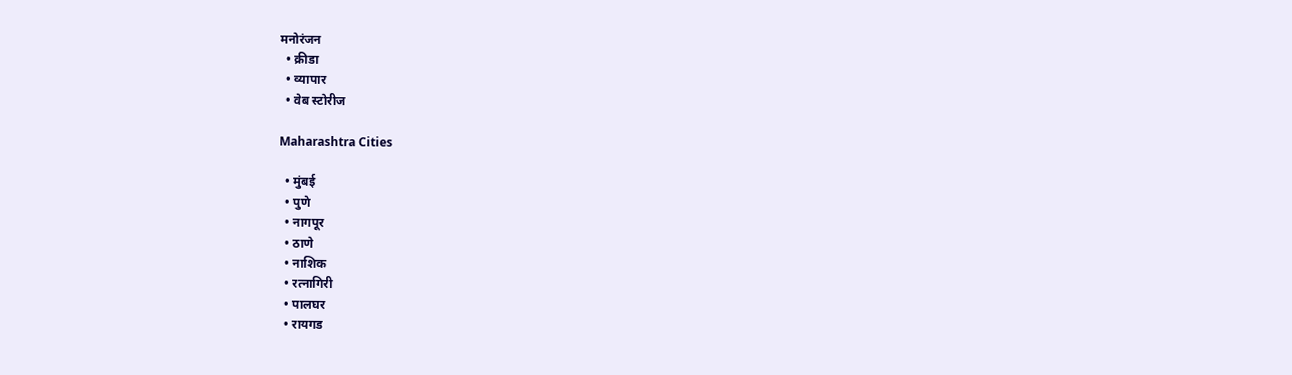मनोरंजन
  • क्रीडा
  • व्यापार
  • वेब स्टोरीज

Maharashtra Cities

  • मुंबई
  • पुणे
  • नागपूर
  • ठाणे
  • नाशिक
  • रत्नागिरी
  • पालघर
  • रायगड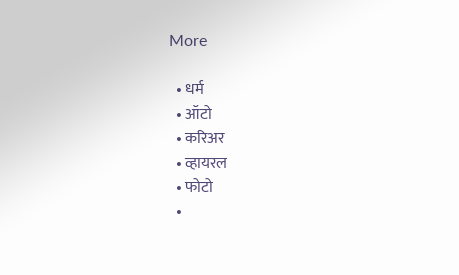More

  • धर्म
  • ऑटो
  • करिअर
  • व्हायरल
  • फोटो
  •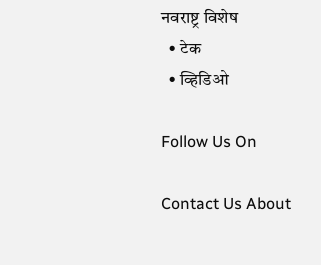नवराष्ट्र विशेष
  • टेक
  • व्हिडिओ

Follow Us On

Contact Us About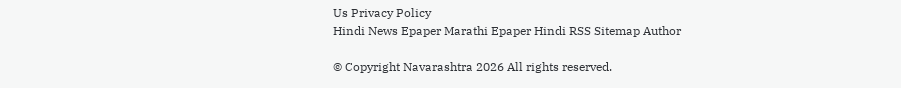Us Privacy Policy
Hindi News Epaper Marathi Epaper Hindi RSS Sitemap Author

© Copyright Navarashtra 2026 All rights reserved.